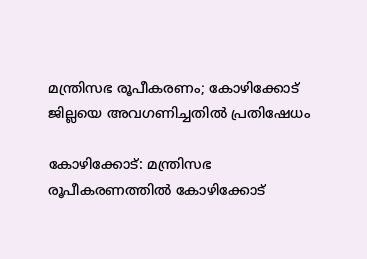മന്ത്രിസഭ രൂപീകരണം; കോഴിക്കോട് ജില്ലയെ അവഗണിച്ചതില്‍ പ്രതിഷേധം

കോഴിക്കോട്: മന്ത്രിസഭ രൂപീകരണത്തില്‍ കോഴിക്കോട്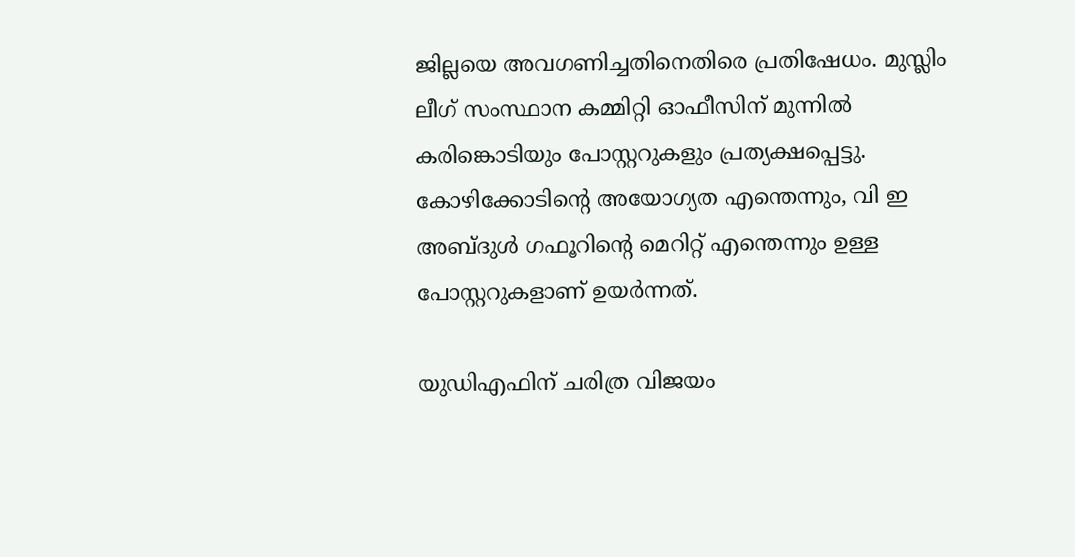ജില്ലയെ അവഗണിച്ചതിനെതിരെ പ്രതിഷേധം. മുസ്ലിം ലീഗ് സംസ്ഥാന കമ്മിറ്റി ഓഫീസിന് മുന്നില്‍ കരിങ്കൊടിയും പോസ്റ്ററുകളും പ്രത്യക്ഷപ്പെട്ടു. കോഴിക്കോടിന്റെ അയോഗ്യത എന്തെന്നും, വി ഇ അബ്ദുള്‍ ഗഫൂറിന്റെ മെറിറ്റ് എന്തെന്നും ഉള്ള പോസ്റ്ററുകളാണ് ഉയര്‍ന്നത്.

യുഡിഎഫിന് ചരിത്ര വിജയം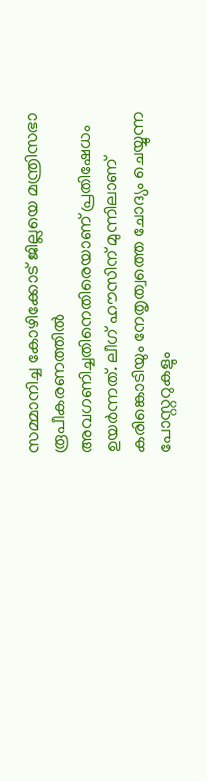സമ്മാനിച്ച കോഴിക്കോട് ജില്ലയെ മന്ത്രിസഭാ രൂപീകരണത്തില്‍ അവഗണിച്ചതിനെതിരെയാണ് പ്രതിഷേധം ഉയര്‍ന്നത്. ലീഗ് ഹൗസിന് മുന്നിലാണ് കരിങ്കൊടിയും നേതൃത്വത്തെ ചോദ്യം ചെയ്യുന്ന പോസ്റ്ററുകളും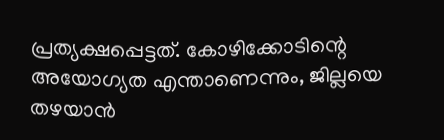പ്രത്യക്ഷപ്പെട്ടത്. കോഴിക്കോടിന്റെ അയോഗ്യത എന്താണെന്നും, ജില്ലയെ തഴയാന്‍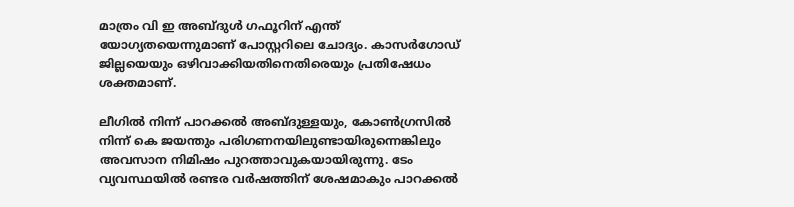മാത്രം വി ഇ അബ്ദുള്‍ ഗഫൂറിന് എന്ത് യോഗ്യതയെന്നുമാണ് പോസ്റ്ററിലെ ചോദ്യം. കാസര്‍ഗോഡ് ജില്ലയെയും ഒഴിവാക്കിയതിനെതിരെയും പ്രതിഷേധം ശക്തമാണ്.

ലീഗില്‍ നിന്ന് പാറക്കല്‍ അബ്ദുള്ളയും, കോണ്‍ഗ്രസില്‍ നിന്ന് കെ ജയന്തും പരിഗണനയിലുണ്ടായിരുന്നെങ്കിലും അവസാന നിമിഷം പുറത്താവുകയായിരുന്നു. ടേം വ്യവസ്ഥയില്‍ രണ്ടര വര്‍ഷത്തിന് ശേഷമാകും പാറക്കല്‍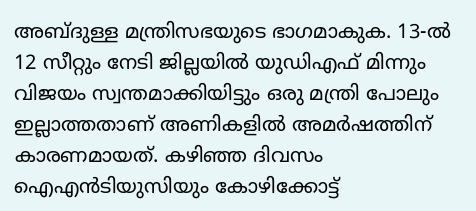അബ്ദുള്ള മന്ത്രിസഭയുടെ ഭാഗമാകുക. 13-ല്‍ 12 സീറ്റും നേടി ജില്ലയില്‍ യുഡിഎഫ് മിന്നും വിജയം സ്വന്തമാക്കിയിട്ടും ഒരു മന്ത്രി പോലും ഇല്ലാത്തതാണ് അണികളില്‍ അമര്‍ഷത്തിന് കാരണമായത്. കഴിഞ്ഞ ദിവസം ഐഎന്‍ടിയുസിയും കോഴിക്കോട്ട്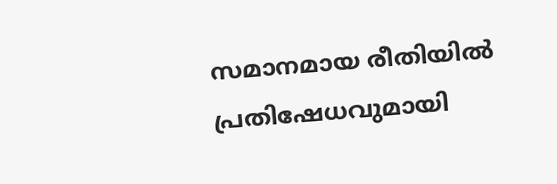സമാനമായ രീതിയില്‍ പ്രതിഷേധവുമായി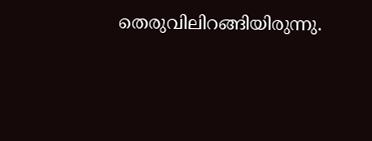തെരുവിലിറങ്ങിയിരുന്നു.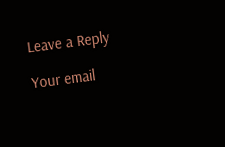Leave a Reply

Your email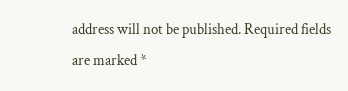address will not be published. Required fields are marked *